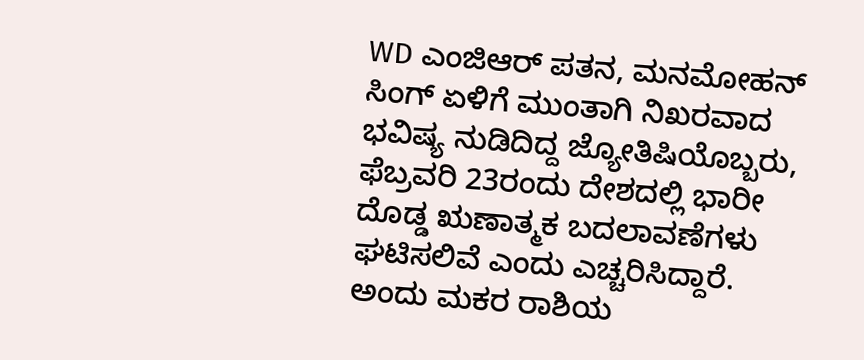WD ಎಂಜಿಆರ್ ಪತನ, ಮನಮೋಹನ್ ಸಿಂಗ್ ಏಳಿಗೆ ಮುಂತಾಗಿ ನಿಖರವಾದ ಭವಿಷ್ಯ ನುಡಿದಿದ್ದ ಜ್ಯೋತಿಷಿಯೊಬ್ಬರು, ಫೆಬ್ರವರಿ 23ರಂದು ದೇಶದಲ್ಲಿ ಭಾರೀ ದೊಡ್ಡ ಋಣಾತ್ಮಕ ಬದಲಾವಣೆಗಳು ಘಟಿಸಲಿವೆ ಎಂದು ಎಚ್ಚರಿಸಿದ್ದಾರೆ. ಅಂದು ಮಕರ ರಾಶಿಯ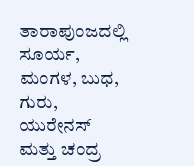ತಾರಾಪುಂಜದಲ್ಲಿ ಸೂರ್ಯ, ಮಂಗಳ, ಬುಧ, ಗುರು, ಯುರೇನಸ್ ಮತ್ತು ಚಂದ್ರ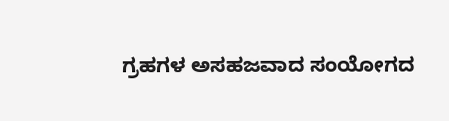ಗ್ರಹಗಳ ಅಸಹಜವಾದ ಸಂಯೋಗದ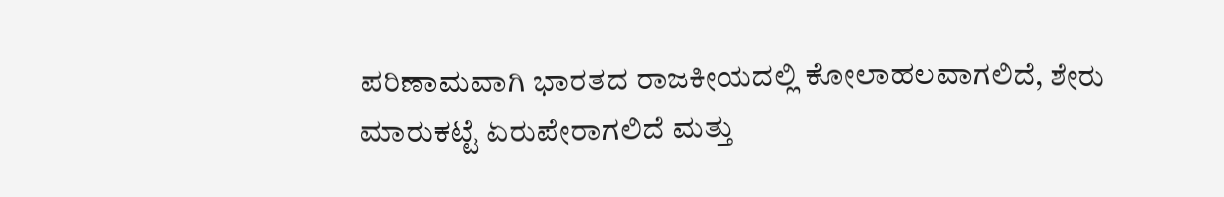ಪರಿಣಾಮವಾಗಿ ಭಾರತದ ರಾಜಕೀಯದಲ್ಲಿ ಕೋಲಾಹಲವಾಗಲಿದೆ, ಶೇರು ಮಾರುಕಟ್ಟೆ ಏರುಪೇರಾಗಲಿದೆ ಮತ್ತು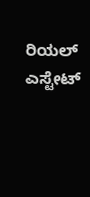ರಿಯಲ್ ಎಸ್ಟೇಟ್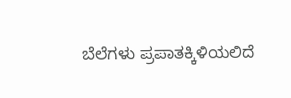ಬೆಲೆಗಳು ಪ್ರಪಾತಕ್ಕಿಳಿಯಲಿದೆ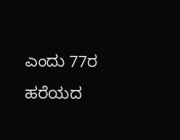ಎಂದು 77ರ ಹರೆಯದ